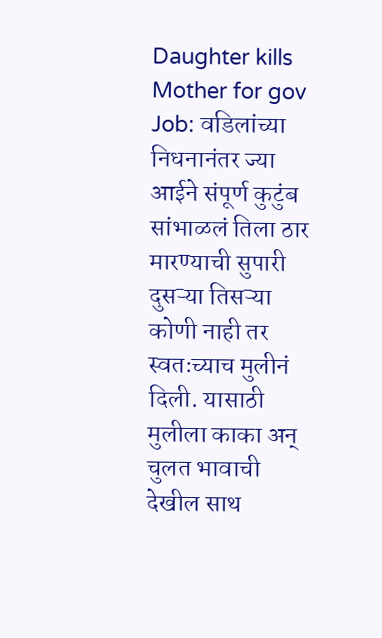Daughter kills Mother for gov Job: वडिलांच्या निधनानंतर ज्या आईने संपूर्ण कुटुंब सांभाळलं तिला ठार मारण्याची सुपारी दुसऱ्या तिसऱ्या कोणी नाही तर स्वतःच्याच मुलीनं दिली. यासाठी मुलीला काका अन् चुलत भावाची देखील साथ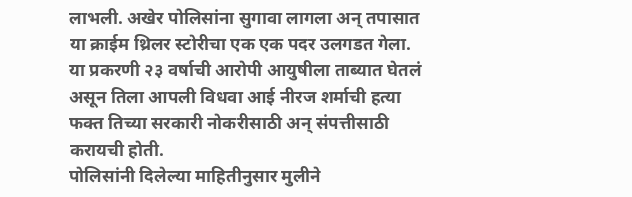लाभली. अखेर पोलिसांना सुगावा लागला अन् तपासात या क्राईम थ्रिलर स्टोरीचा एक एक पदर उलगडत गेला.
या प्रकरणी २३ वर्षाची आरोपी आयुषीला ताब्यात घेतलं असून तिला आपली विधवा आई नीरज शर्माची हत्या फक्त तिच्या सरकारी नोकरीसाठी अन् संपत्तीसाठी करायची होती.
पोलिसांनी दिलेल्या माहितीनुसार मुलीने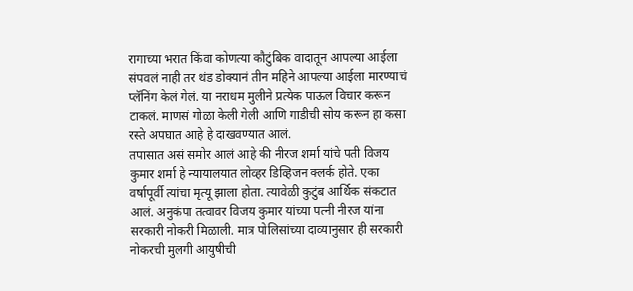रागाच्या भरात किंवा कोणत्या कौटुंबिक वादातून आपल्या आईला संपवलं नाही तर थंड डोक्यानं तीन महिने आपल्या आईला मारण्याचं प्लॅनिंग केलं गेलं. या नराधम मुलीने प्रत्येक पाऊल विचार करून टाकलं. माणसं गोळा केली गेली आणि गाडीची सोय करून हा कसा रस्ते अपघात आहे हे दाखवण्यात आलं.
तपासात असं समोर आलं आहे की नीरज शर्मा यांचे पती विजय कुमार शर्मा हे न्यायालयात लोव्हर डिव्हिजन क्लर्क होते. एका वर्षापूर्वी त्यांचा मृत्यू झाला होता. त्यावेळी कुटुंब आर्थिक संकटात आलं. अनुकंपा तत्वावर विजय कुमार यांच्या पत्नी नीरज यांना सरकारी नोकरी मिळाली. मात्र पोलिसांच्या दाव्यानुसार ही सरकारी नोकरची मुलगी आयुषीची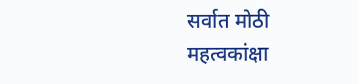सर्वात मोठी महत्वकांक्षा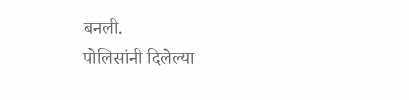बनली.
पोलिसांनी दिलेल्या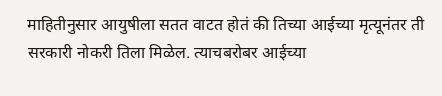माहितीनुसार आयुषीला सतत वाटत होतं की तिच्या आईच्या मृत्यूनंतर ती सरकारी नोकरी तिला मिळेल. त्याचबरोबर आईच्या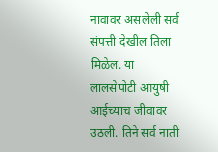नावावर असलेली सर्व संपत्ती देखील तिला मिळेल. या लालसेपोटी आयुषी आईच्याच जीवावर उठली. तिने सर्व नाती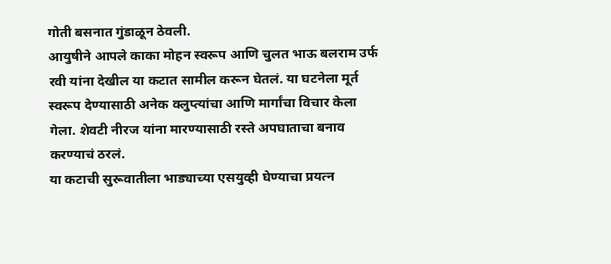गोती बसनात गुंडाळून ठेवली.
आयुषीने आपले काका मोहन स्वरूप आणि चुलत भाऊ बलराम उर्फ रवी यांना देखील या कटात सामील करून घेतलं. या घटनेला मूर्त स्वरूप देण्यासाठी अनेक क्लुप्त्यांचा आणि मार्गांचा विचार केला गेला. शेवटी नीरज यांना मारण्यासाठी रस्ते अपघाताचा बनाव करण्याचं ठरलं.
या कटाची सुरूवातीला भाड्याच्या एसयुव्ही घेण्याचा प्रयत्न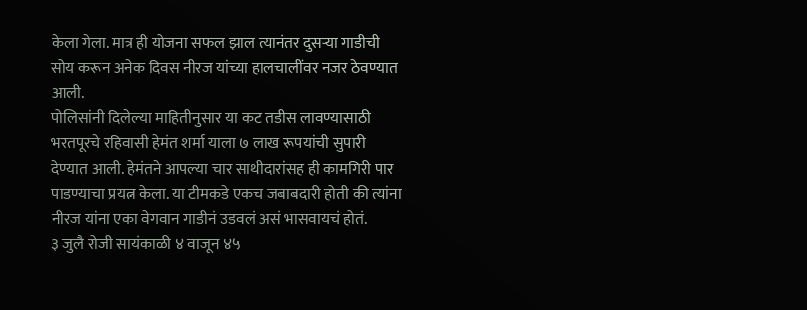केला गेला. मात्र ही योजना सफल झाल त्यानंतर दुसऱ्या गाडीची सोय करून अनेक दिवस नीरज यांच्या हालचालींवर नजर ठेवण्यात आली.
पोलिसांनी दिलेल्या माहितीनुसार या कट तडीस लावण्यासाठी भरतपूरचे रहिवासी हेमंत शर्मा याला ७ लाख रूपयांची सुपारी देण्यात आली. हेमंतने आपल्या चार साथीदारांसह ही कामगिरी पार पाडण्याचा प्रयत्न केला. या टीमकडे एकच जबाबदारी होती की त्यांना नीरज यांना एका वेगवान गाडीनं उडवलं असं भासवायचं होतं.
३ जुलै रोजी सायंकाळी ४ वाजून ४५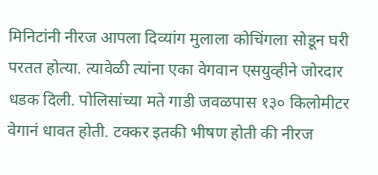मिनिटांनी नीरज आपला दिव्यांग मुलाला कोचिंगला सोडून घरी परतत होत्या. त्यावेळी त्यांना एका वेगवान एसयुव्हीने जोरदार धडक दिली. पोलिसांच्या मते गाडी जवळपास १३० किलोमीटर वेगानं धावत होती. टक्कर इतकी भीषण होती की नीरज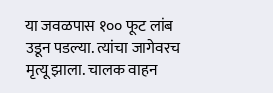या जवळपास १०० फूट लांब उडून पडल्या. त्यांचा जागेवरच मृत्यू झाला. चालक वाहन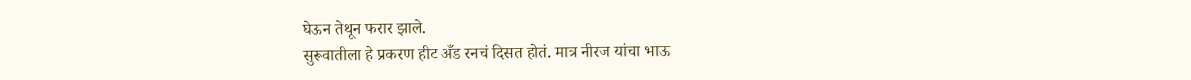घेऊन तेथून फरार झाले.
सुरूवातीला हे प्रकरण हीट अँड रनचं दिसत होतं. मात्र नीरज यांचा भाऊ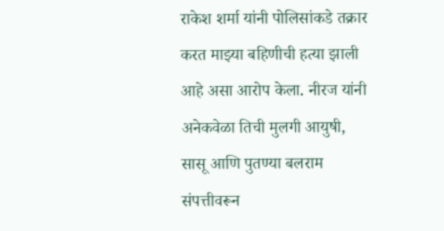राकेश शर्मा यांनी पोलिसांकडे तक्रार करत माझ्या बहिणीची हत्या झाली आहे असा आरोप केला. नीरज यांनी अनेकवेळा तिची मुलगी आयुषी, सासू आणि पुतण्या बलराम संपत्तीवरून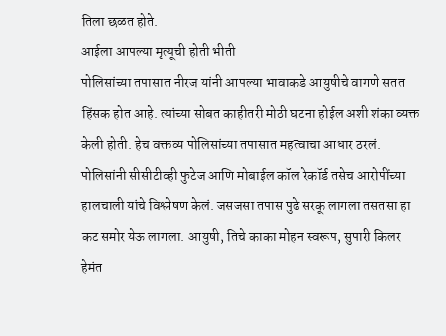तिला छळत होते.
आईला आपल्या मृत्यूची होती भीती
पोलिसांच्या तपासात नीरज यांनी आपल्या भावाकडे आयुषीचे वागणे सतत हिंसक होत आहे. त्यांच्या सोबत काहीतरी मोठी घटना होईल अशी शंका व्यक्त केली होती. हेच वक्तव्य पोलिसांच्या तपासात महत्वाचा आधार ठरलं.
पोलिसांनी सीसीटीव्ही फुटेज आणि मोबाईल कॉल रेकॉर्ड तसेच आरोपींच्या हालचाली यांचे विश्लेषण केलं. जसजसा तपास पुढे सरकू लागला तसतसा हा कट समोर येऊ लागला. आयुषी, तिचे काका मोहन स्वरूप, सुपारी किलर हेमंत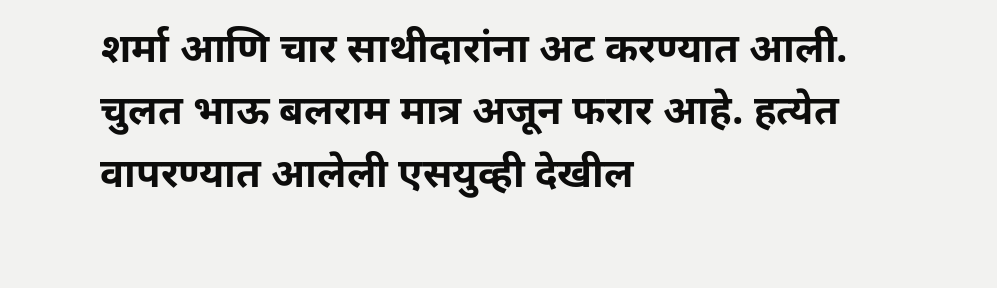शर्मा आणि चार साथीदारांना अट करण्यात आली. चुलत भाऊ बलराम मात्र अजून फरार आहे. हत्येत वापरण्यात आलेली एसयुव्ही देखील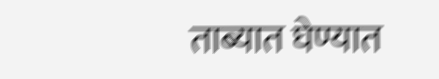ताब्यात घेण्यात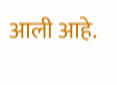आली आहे.